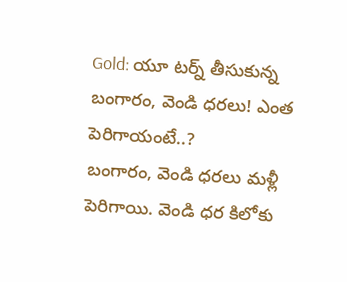Gold: యూ టర్న్ తీసుకున్న బంగారం, వెండి ధరలు! ఎంత పెరిగాయంటే..?
బంగారం, వెండి ధరలు మళ్లీ పెరిగాయి. వెండి ధర కిలోకు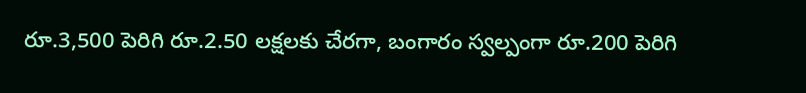రూ.3,500 పెరిగి రూ.2.50 లక్షలకు చేరగా, బంగారం స్వల్పంగా రూ.200 పెరిగి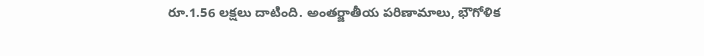రూ.1.56 లక్షలు దాటింది. అంతర్జాతీయ పరిణామాలు, భౌగోళిక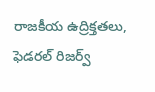రాజకీయ ఉద్రిక్తతలు, ఫెడరల్ రిజర్వ్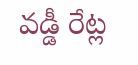వడ్డీ రేట్ల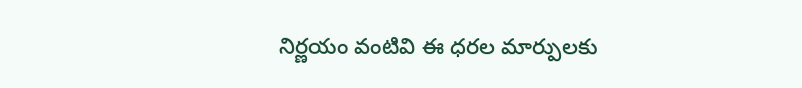నిర్ణయం వంటివి ఈ ధరల మార్పులకు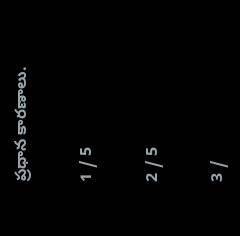ప్రధాన కారణాలు.

1 / 5

2 / 5

3 /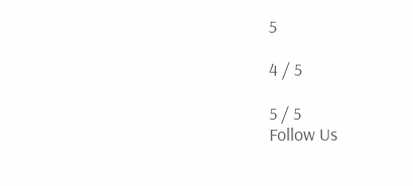5

4 / 5

5 / 5
Follow Us